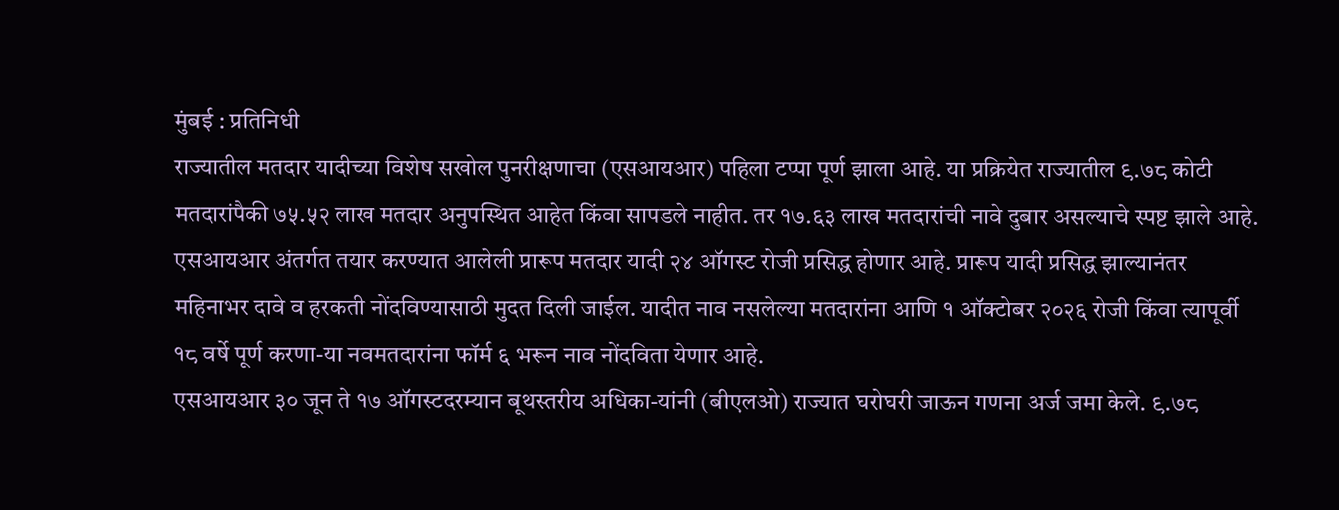मुंबई : प्रतिनिधी
राज्यातील मतदार यादीच्या विशेष सखोल पुनरीक्षणाचा (एसआयआर) पहिला टप्पा पूर्ण झाला आहे. या प्रक्रियेत राज्यातील ९.७८ कोटी मतदारांपैकी ७५.५२ लाख मतदार अनुपस्थित आहेत किंवा सापडले नाहीत. तर १७.६३ लाख मतदारांची नावे दुबार असल्याचे स्पष्ट झाले आहे.
एसआयआर अंतर्गत तयार करण्यात आलेली प्रारूप मतदार यादी २४ ऑगस्ट रोजी प्रसिद्ध होणार आहे. प्रारूप यादी प्रसिद्ध झाल्यानंतर महिनाभर दावे व हरकती नोंदविण्यासाठी मुदत दिली जाईल. यादीत नाव नसलेल्या मतदारांना आणि १ ऑक्टोबर २०२६ रोजी किंवा त्यापूर्वी १८ वर्षे पूर्ण करणा-या नवमतदारांना फॉर्म ६ भरून नाव नोंदविता येणार आहे.
एसआयआर ३० जून ते १७ ऑगस्टदरम्यान बूथस्तरीय अधिका-यांनी (बीएलओ) राज्यात घरोघरी जाऊन गणना अर्ज जमा केले. ९.७८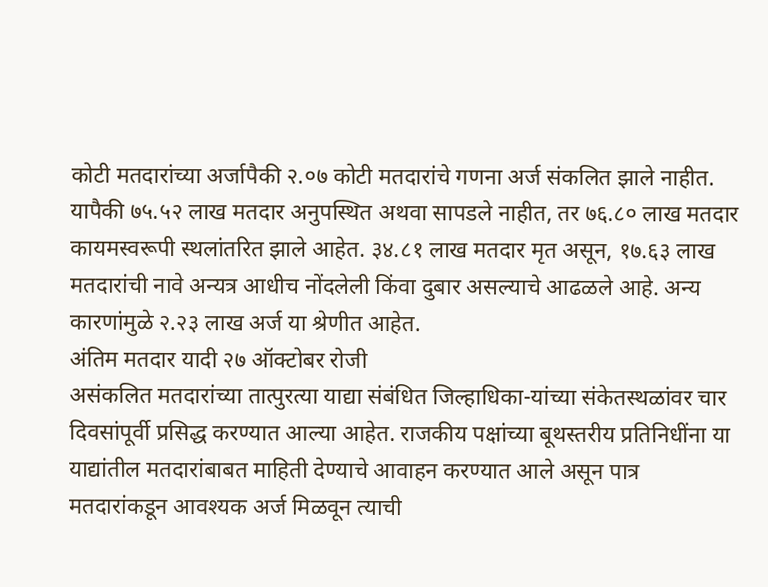कोटी मतदारांच्या अर्जापैकी २.०७ कोटी मतदारांचे गणना अर्ज संकलित झाले नाहीत. यापैकी ७५.५२ लाख मतदार अनुपस्थित अथवा सापडले नाहीत, तर ७६.८० लाख मतदार कायमस्वरूपी स्थलांतरित झाले आहेत. ३४.८१ लाख मतदार मृत असून, १७.६३ लाख मतदारांची नावे अन्यत्र आधीच नोंदलेली किंवा दुबार असल्याचे आढळले आहे. अन्य कारणांमुळे २.२३ लाख अर्ज या श्रेणीत आहेत.
अंतिम मतदार यादी २७ ऑक्टोबर रोजी
असंकलित मतदारांच्या तात्पुरत्या याद्या संबंधित जिल्हाधिका-यांच्या संकेतस्थळांवर चार दिवसांपूर्वी प्रसिद्ध करण्यात आल्या आहेत. राजकीय पक्षांच्या बूथस्तरीय प्रतिनिधींना या याद्यांतील मतदारांबाबत माहिती देण्याचे आवाहन करण्यात आले असून पात्र मतदारांकडून आवश्यक अर्ज मिळवून त्याची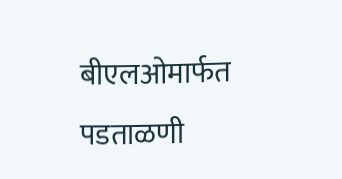बीएलओमार्फत पडताळणी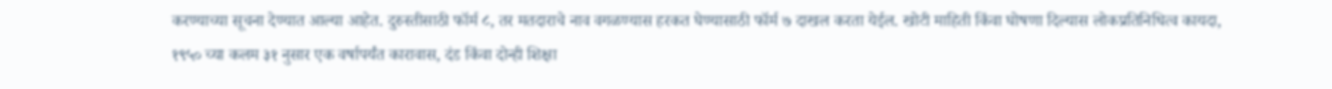करण्याच्या सूचना देण्यात आल्या आहेत. दुरुस्तीसाठी फॉर्म ८, तर मतदाराचे नाव वगळण्यास हरकत घेण्यासाठी फॉर्म ७ दाखल करता येईल. खोटी माहिती किंवा घोषणा दिल्यास लोकप्रतिनिधित्व कायदा, १९५० च्या कलम ३१ नुसार एक वर्षापर्यंत कारावास, दंड किंवा दोन्ही शिक्षा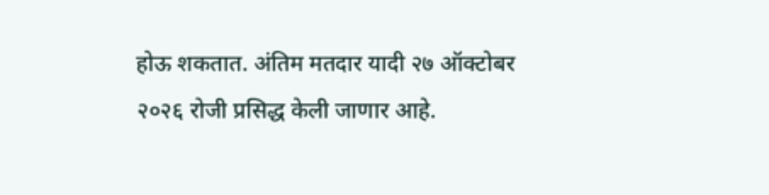होऊ शकतात. अंतिम मतदार यादी २७ ऑक्टोबर २०२६ रोजी प्रसिद्ध केली जाणार आहे.